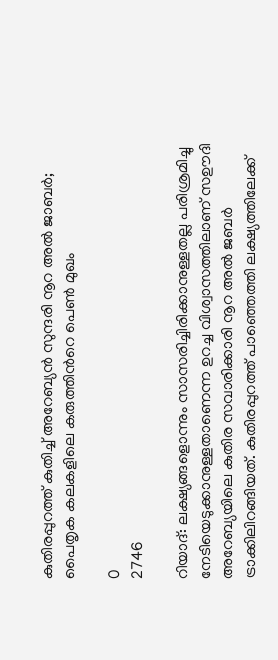കുതിരപ്പുറത്ത് കുതിച്ച് അറേബ്യൻ സുന്ദരി നൂറ അൽ ജാബർ; പൈതൃക കലകളിലെ കരുത്തിന്‍റെ പെൺ മുഖം

0
2746

റിയാദ്: ലക്ഷ്യങ്ങളൊന്നും സാസരിച്ചിരിക്കാനുള്ളതല്ല പരിശ്രമിച്ചു നേടിയെടുക്കാനുള്ളതാണെന്ന ഉറച്ച വിശ്വാസത്തിലാണ് സഊദി അറേബ്യയിലെ കുതിര സവാരിക്കാരി നൂറ അൽ ജബർ ട്രാക്കിലിറങ്ങിയത്. കുതിരപ്പുറത്ത് പാഞ്ഞെത്തി ലക്ഷ്യത്തിലേക്ക്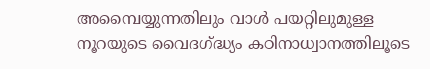അമ്പൈയ്യുന്നതിലും വാൾ പയറ്റിലുമുള്ള നൂറയുടെ വൈദഗ്‌ദ്ധ്യം കഠിനാധ്വാനത്തിലൂടെ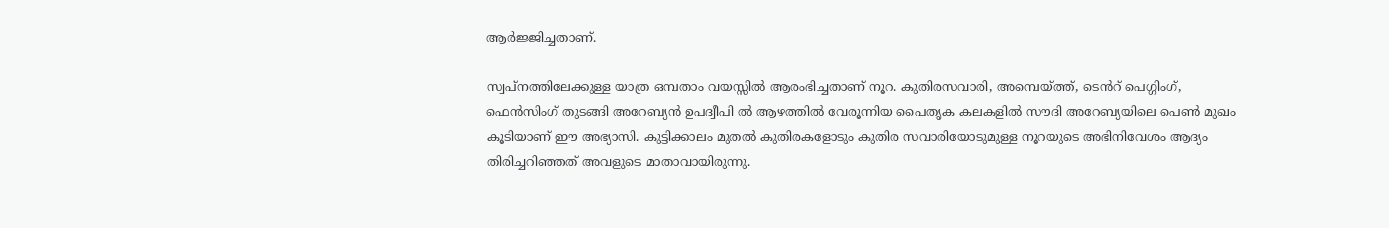ആർജ്ജിച്ചതാണ്.

സ്വപ്നത്തിലേക്കുള്ള യാത്ര ഒമ്പതാം വയസ്സിൽ ആരംഭിച്ചതാണ് നൂറ. കുതിരസവാരി, അമ്പെയ്ത്ത്, ടെൻറ് പെഗ്ഗിംഗ്, ഫെൻസിംഗ് തുടങ്ങി അറേബ്യൻ ഉപദ്വീപി ൽ ആഴത്തിൽ വേരൂന്നിയ പൈതൃക കലകളിൽ സൗദി അറേബ്യയിലെ പെൺ മുഖം കൂടിയാണ് ഈ അഭ്യാസി. കുട്ടിക്കാലം മുതൽ കുതിരകളോടും കുതിര സവാരിയോടുമുള്ള നൂറയുടെ അഭിനിവേശം ആദ്യം തിരിച്ചറിഞ്ഞത് അവളുടെ മാതാവായിരുന്നു.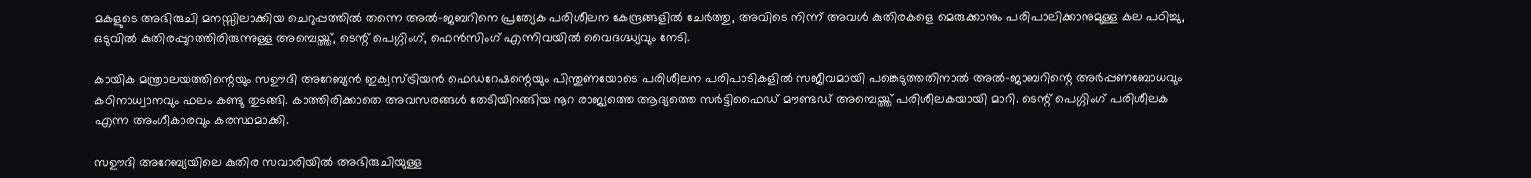മകളുടെ അഭിരുചി മനസ്സിലാക്കിയ ചെറുപ്പത്തിൽ തന്നെ അൽ-ജബറിനെ പ്രത്യേക പരിശീലന കേന്ദ്രങ്ങളിൽ ചേർത്തു, അവിടെ നിന്ന് അവൾ കുതിരകളെ മെരുക്കാനും പരിപാലിക്കാനുമുള്ള കല പഠിച്ചു, ഒടുവിൽ കുതിരപ്പുറത്തിരിരുന്നുള്ള അമ്പെയ്ത്ത്, ടെന്റ് പെഗ്ഗിംഗ്, ഫെൻസിംഗ് എന്നിവയിൽ വൈദഗ്ദ്ധ്യവും നേടി.

കായിക മന്ത്രാലയത്തിന്റെയും സഊദി അറേബ്യൻ ഇക്വസ്ട്രിയൻ ഫെഡറേഷന്റെയും പിന്തുണയോടെ പരിശീലന പരിപാടികളിൽ സജീവമായി പങ്കെടുത്തതിനാൽ അൽ-ജാബറിന്റെ അർപ്പണബോധവും കഠിനാധ്വാനവും ഫലം കണ്ടു തുടങ്ങി. കാത്തിരിക്കാതെ അവസരങ്ങൾ തേടിയിറങ്ങിയ നൂറ രാജ്യത്തെ ആദ്യത്തെ സർട്ടിഫൈഡ് മൗണ്ടഡ് അമ്പെയ്ത്ത് പരിശീലകയായി മാറി. ടെന്റ് പെഗ്ഗിംഗ് പരിശീലക എന്ന അംഗീകാരവും കരസ്ഥമാക്കി.

സഊദി അറേബ്യയിലെ കുതിര സവാരിയിൽ അഭിരുചിയുള്ള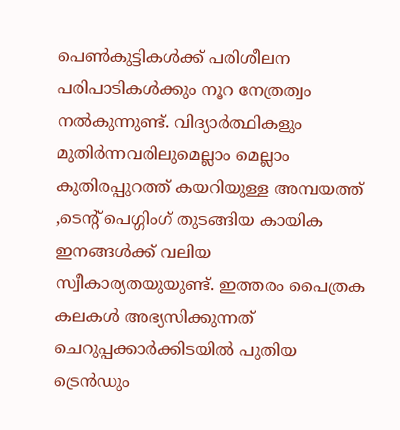പെൺകുട്ടികൾക്ക് പരിശീലന പരിപാടികൾക്കും നൂറ നേത്രത്വം നൽകുന്നുണ്ട്. വിദ്യാർത്ഥികളും മുതിർന്നവരിലുമെല്ലാം മെല്ലാം കുതിരപ്പുറത്ത് കയറിയുള്ള അമ്പയത്ത് ,ടെന്റ് പെഗ്ഗിംഗ് തുടങ്ങിയ കായിക ഇനങ്ങൾക്ക് വലിയ സ്വീകാര്യതയുയുണ്ട്. ഇത്തരം പൈത്രക കലകൾ അഭ്യസിക്കുന്നത് ചെറുപ്പക്കാർക്കിടയിൽ പുതിയ ട്രെൻഡും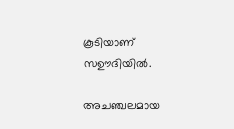കൂടിയാണ് സഊദിയിൽ.

അചഞ്ചലമായ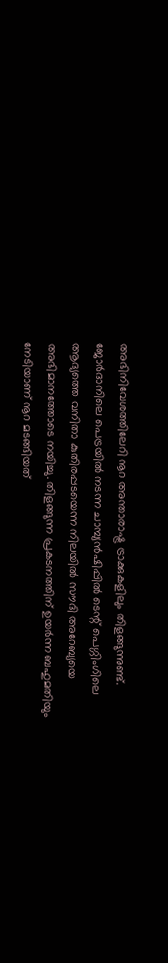അഭിനിവേശത്തിലേറി നൂറ അന്താരാഷ്ട്ര ട്രാക്കുകളിലും തിളങ്ങുന്നുണ്ട്. ജോർദാനിലെ പെട്രയിൽ നടന്ന ചാമ്പ്യൻഷിപ്പിൽ ടെന്റ് പെഗ്ഗിംഗിലെ ആദ്യത്തെ വനിതാ കുതിരപ്പടയെന്ന നിലയിൽ സൗദി അറേബ്യയെ അഭിമാനത്തോടെ നയിച്ചു. തിളങ്ങുന്ന പ്രകടനത്തിന് ഉയർന്ന ബഹുമതിയും നേടിയാണ് നൂറ മടങ്ങിയത്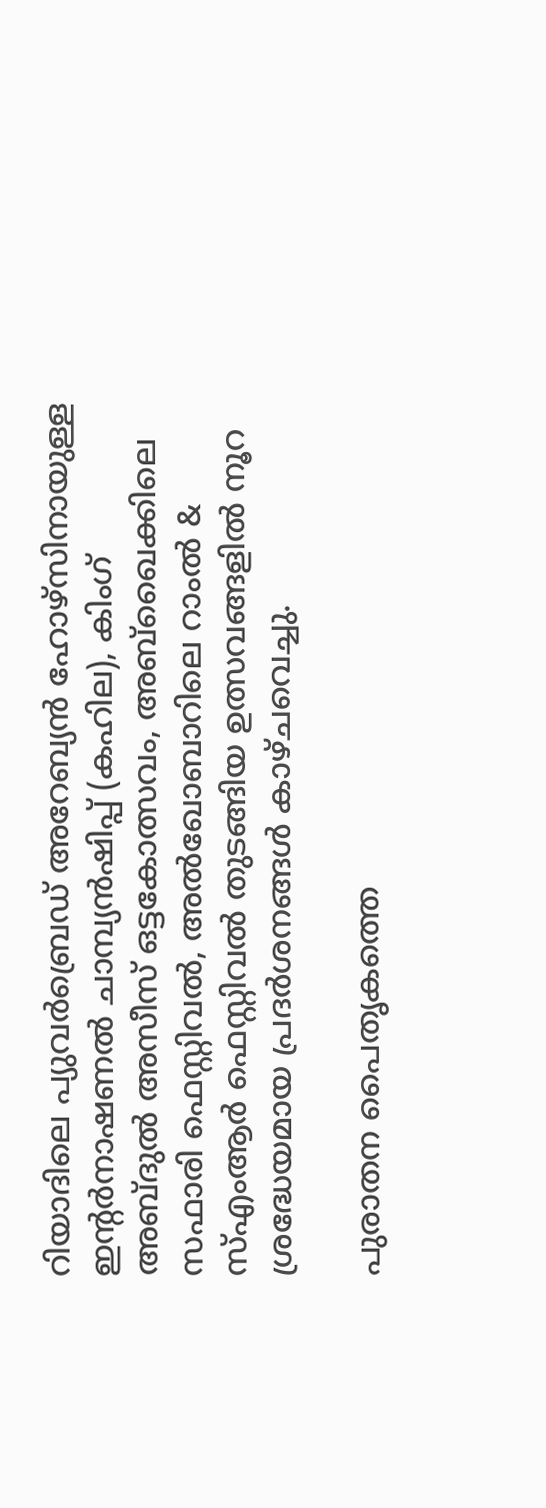റിയാദിലെ പ്യുവർബ്രെഡ് അറേബ്യൻ ഹോഴ്‌സിനായുള്ള ഇന്റർനാഷണൽ ചാമ്പ്യൻഷിപ്പ് (കഹില), കിംഗ് അബ്ദുൽ അസീസ് ഒട്ടകോത്സവം, അബ്ഖൈക്കിലെ സഫാരി ഫെസ്റ്റിവൽ, അൽഖോബാറിലെ റാംൽ & സ്‌എംആർ ഫെസ്റ്റിവൽ തുടങ്ങിയ ഉത്സവങ്ങളിൽ നൂറ ശ്രദ്ധേയമായ പ്രദർശനങ്ങൾ കാഴ്ചവെച്ചു.

പുരാതന പൈതൃകത്തെ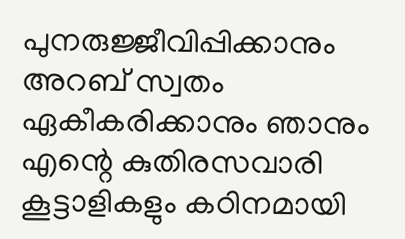പുനരുജ്ജീവിപ്പിക്കാനും അറബ് സ്വതം ഏകീകരിക്കാനും ഞാനും എന്റെ കുതിരസവാരി കൂട്ടാളികളും കഠിനമായി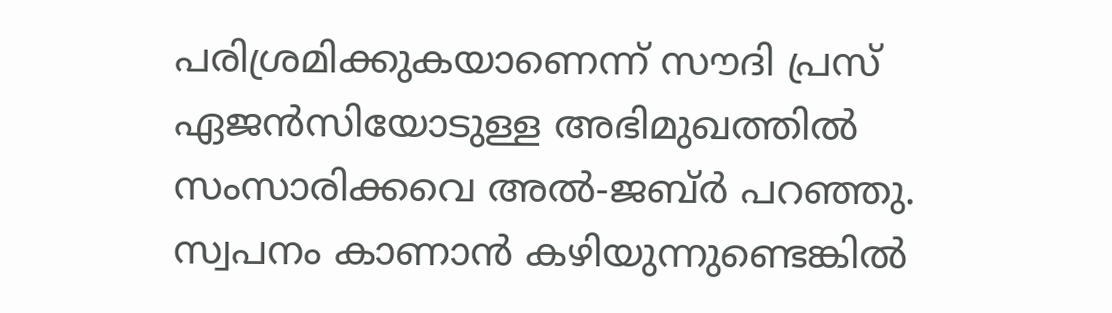പരിശ്രമിക്കുകയാണെന്ന് സൗദി പ്രസ് ഏജൻസിയോടുള്ള അഭിമുഖത്തിൽ സംസാരിക്കവെ അൽ-ജബ്ർ പറഞ്ഞു. സ്വപനം കാണാൻ കഴിയുന്നുണ്ടെങ്കിൽ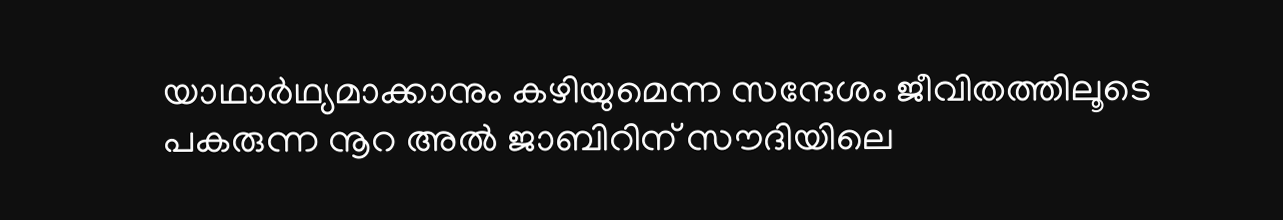യാഥാർഥ്യമാക്കാനും കഴിയുമെന്ന സന്ദേശം ജീവിതത്തിലൂടെ പകരുന്ന നൂറ അൽ ജാബിറിന് സൗദിയിലെ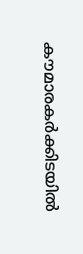കൗമാരകർക്കിടയിൽ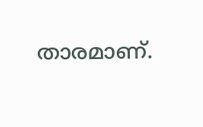താരമാണ്.